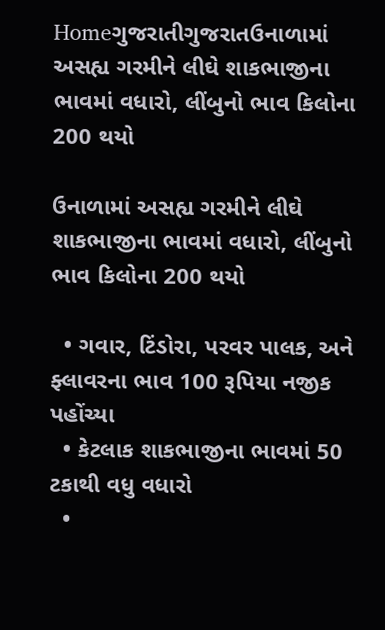Homeગુજરાતીગુજરાતઉનાળામાં અસહ્ય ગરમીને લીઘે શાકભાજીના ભાવમાં વધારો, લીંબુનો ભાવ કિલોના 200 થયો

ઉનાળામાં અસહ્ય ગરમીને લીઘે શાકભાજીના ભાવમાં વધારો, લીંબુનો ભાવ કિલોના 200 થયો

  • ગવાર, ટિંડોરા, પરવર પાલક, અને ફ્લાવરના ભાવ 100 રૂપિયા નજીક પહોંચ્યા
  • કેટલાક શાકભાજીના ભાવમાં 50 ટકાથી વધુ વધારો
  •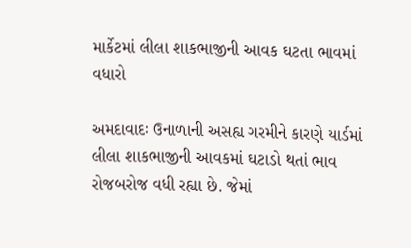માર્કેટમાં લીલા શાકભાજીની આવક ઘટતા ભાવમાં વધારો

અમદાવાદઃ ઉનાળાની અસહ્ય ગરમીને કારણે યાર્ડમાં લીલા શાકભાજીની આવકમાં ઘટાડો થતાં ભાવ રોજબરોજ વધી રહ્યા છે. જેમાં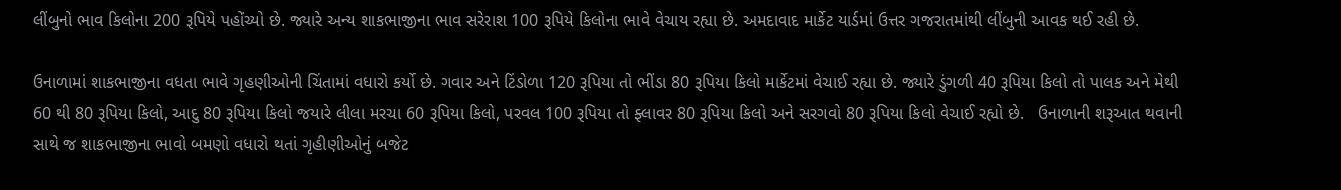લીંબુનો ભાવ કિલોના 200 રૂપિયે પહોંચ્યો છે. જ્યારે અન્ય શાકભાજીના ભાવ સરેરાશ 100 રૂપિયે કિલોના ભાવે વેચાય રહ્યા છે. અમદાવાદ માર્કેટ યાર્ડમાં ઉત્તર ગજરાતમાંથી લીંબુની આવક થઈ રહી છે.

ઉનાળામાં શાકભાજીના વધતા ભાવે ગૃહણીઓની ચિંતામાં વધારો કર્યો છે. ગવાર અને ટિંડોળા 120 રૂપિયા તો ભીંડા 80 રૂપિયા કિલો માર્કેટમાં વેચાઈ રહ્યા છે. જ્યારે ડુંગળી 40 રૂપિયા કિલો તો પાલક અને મેથી 60 થી 80 રૂપિયા કિલો, આદુ 80 રૂપિયા કિલો જયારે લીલા મરચા 60 રૂપિયા કિલો, પરવલ 100 રૂપિયા તો ફ્લાવર 80 રૂપિયા કિલો અને સરગવો 80 રૂપિયા કિલો વેચાઈ રહ્યો છે.   ઉનાળાની શરૂઆત થવાની સાથે જ શાકભાજીના ભાવો બમણો વધારો થતાં ગૃહીણીઓનું બજેટ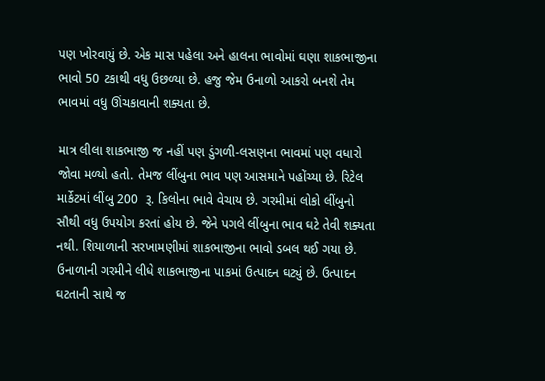પણ ખોરવાયું છે. એક માસ પહેલા અને હાલના ભાવોમાં ઘણા શાકભાજીના ભાવો 50 ટકાથી વધુ ઉછળ્યા છે. હજુ જેમ ઉનાળો આકરો બનશે તેમ ભાવમાં વધુ ઊંચકાવાની શક્યતા છે.

માત્ર લીલા શાકભાજી જ નહીં પણ ડુંગળી-લસણના ભાવમાં પણ વધારો જોવા મળ્યો હતો. તેમજ લીંબુના ભાવ પણ આસમાને પહોંચ્યા છે. રિટેલ માર્કેટમાં લીંબુ 200  રૂ. કિલોના ભાવે વેચાય છે. ગરમીમાં લોકો લીંબુનો સૌથી વધુ ઉપયોગ કરતાં હોય છે. જેને પગલે લીંબુના ભાવ ઘટે તેવી શક્યતા નથી. શિયાળાની સરખામણીમાં શાકભાજીના ભાવો ડબલ થઈ ગયા છે. ઉનાળાની ગરમીને લીધે શાકભાજીના પાકમાં ઉત્પાદન ઘટ્યું છે. ઉત્પાદન ઘટતાની સાથે જ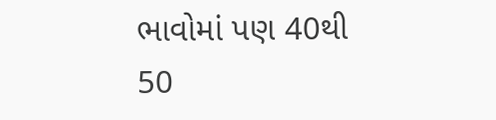ભાવોમાં પણ 40થી 50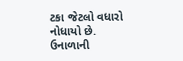ટકા જેટલો વધારો નોધાયો છે. ઉનાળાની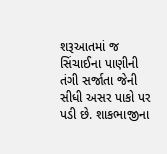શરૂઆતમાં જ સિંચાઈના પાણીની તંગી સર્જાતા જેની સીધી અસર પાકો પર પડી છે. શાકભાજીના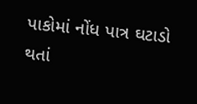પાકોમાં નોંધ પાત્ર ઘટાડો થતાં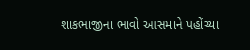શાકભાજીના ભાવો આસમાને પહોંચ્યા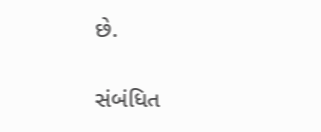છે.

સંબંધિત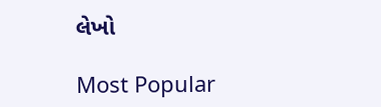લેખો

Most Popular